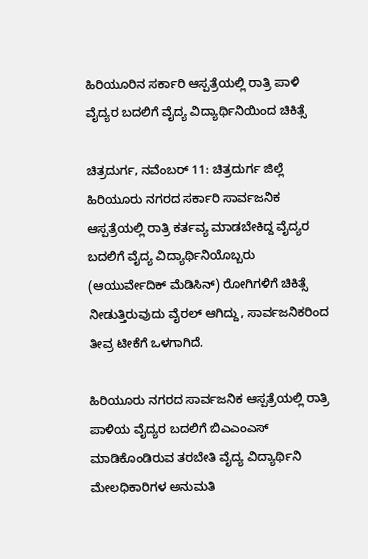ಹಿರಿಯೂರಿನ ಸರ್ಕಾರಿ ಆಸ್ಪತ್ರೆಯಲ್ಲಿ ರಾತ್ರಿ ಪಾಳಿ ವೈದ್ಯರ ಬದಲಿಗೆ ವೈದ್ಯ ವಿದ್ಯಾರ್ಥಿನಿಯಿಂದ ಚಿಕಿತ್ಸೆ

ಚಿತ್ರದುರ್ಗ, ನವೆಂಬರ್ 11: ಚಿತ್ರದುರ್ಗ ಜಿಲ್ಲೆ ಹಿರಿಯೂರು ನಗರದ ಸರ್ಕಾರಿ ಸಾರ್ವಜನಿಕ ಆಸ್ಪತ್ರೆಯಲ್ಲಿ ರಾತ್ರಿ ಕರ್ತವ್ಯ ಮಾಡಬೇಕಿದ್ದ ವೈದ್ಯರ ಬದಲಿಗೆ ವೈದ್ಯ ವಿದ್ಯಾರ್ಥಿನಿಯೊಬ್ಬರು (ಆಯುರ್ವೇದಿಕ್ ಮೆಡಿಸಿನ್) ರೋಗಿಗಳಿಗೆ ಚಿಕಿತ್ಸೆ ನೀಡುತ್ತಿರುವುದು ವೈರಲ್ ಆಗಿದ್ದು, ಸಾರ್ವಜನಿಕರಿಂದ ತೀವ್ರ ಟೀಕೆಗೆ ಒಳಗಾಗಿದೆ.

ಹಿರಿಯೂರು ನಗರದ ಸಾರ್ವಜನಿಕ ಆಸ್ಪತ್ರೆಯಲ್ಲಿ ರಾತ್ರಿ ಪಾಳಿಯ ವೈದ್ಯರ ಬದಲಿಗೆ ಬಿಎಎಂಎಸ್ ಮಾಡಿಕೊಂಡಿರುವ ತರಬೇತಿ ವೈದ್ಯ ವಿದ್ಯಾರ್ಥಿನಿ ಮೇಲಧಿಕಾರಿಗಳ ಅನುಮತಿ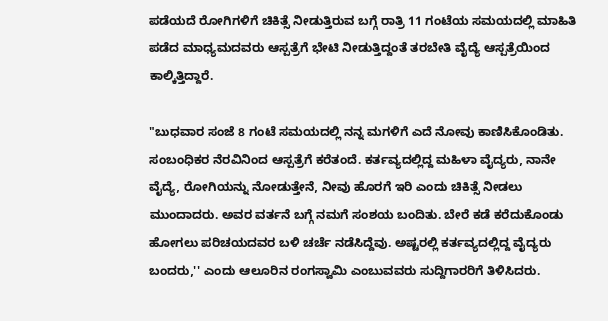ಪಡೆಯದೆ ರೋಗಿಗಳಿಗೆ ಚಿಕಿತ್ಸೆ ನೀಡುತ್ತಿರುವ ಬಗ್ಗೆ ರಾತ್ರಿ 11 ಗಂಟೆಯ ಸಮಯದಲ್ಲಿ ಮಾಹಿತಿ ಪಡೆದ ಮಾಧ್ಯಮದವರು ಆಸ್ಪತ್ರೆಗೆ ಭೇಟಿ ನೀಡುತ್ತಿದ್ದಂತೆ ತರಬೇತಿ ವೈದ್ಯೆ ಆಸ್ಪತ್ರೆಯಿಂದ ಕಾಲ್ಕಿತ್ತಿದ್ದಾರೆ.

"ಬುಧವಾರ ಸಂಜೆ 8 ಗಂಟೆ ಸಮಯದಲ್ಲಿ ನನ್ನ ಮಗಳಿಗೆ ಎದೆ ನೋವು ಕಾಣಿಸಿಕೊಂಡಿತು. ಸಂಬಂಧಿಕರ ನೆರವಿನಿಂದ ಆಸ್ಪತ್ರೆಗೆ ಕರೆತಂದೆ. ಕರ್ತವ್ಯದಲ್ಲಿದ್ದ ಮಹಿಳಾ ವೈದ್ಯರು, ನಾನೇ ವೈದ್ಯೆ, ರೋಗಿಯನ್ನು ನೋಡುತ್ತೇನೆ, ನೀವು ಹೊರಗೆ ಇರಿ ಎಂದು ಚಿಕಿತ್ಸೆ ನೀಡಲು ಮುಂದಾದರು. ಅವರ ವರ್ತನೆ ಬಗ್ಗೆ ನಮಗೆ ಸಂಶಯ ಬಂದಿತು. ಬೇರೆ ಕಡೆ ಕರೆದುಕೊಂಡು ಹೋಗಲು ಪರಿಚಯದವರ ಬಳಿ ಚರ್ಚೆ ನಡೆಸಿದ್ದೆವು. ಅಷ್ಟರಲ್ಲಿ ಕರ್ತವ್ಯದಲ್ಲಿದ್ದ ವೈದ್ಯರು ಬಂದರು,'' ಎಂದು ಆಲೂರಿನ ರಂಗಸ್ವಾಮಿ ಎಂಬುವವರು ಸುದ್ದಿಗಾರರಿಗೆ ತಿಳಿಸಿದರು.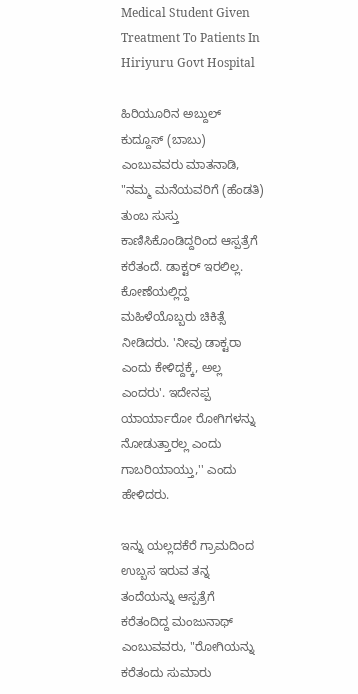Medical Student Given Treatment To Patients In Hiriyuru Govt Hospital

ಹಿರಿಯೂರಿನ ಅಬ್ದುಲ್ ಕುದ್ದೂಸ್ (ಬಾಬು) ಎಂಬುವವರು ಮಾತನಾಡಿ, "ನಮ್ಮ ಮನೆಯವರಿಗೆ (ಹೆಂಡತಿ) ತುಂಬ ಸುಸ್ತು ಕಾಣಿಸಿಕೊಂಡಿದ್ದರಿಂದ ಆಸ್ಪತ್ರೆಗೆ ಕರೆತಂದೆ. ಡಾಕ್ಟರ್ ಇರಲಿಲ್ಲ. ಕೋಣೆಯಲ್ಲಿದ್ದ ಮಹಿಳೆಯೊಬ್ಬರು ಚಿಕಿತ್ಸೆ ನೀಡಿದರು. 'ನೀವು ಡಾಕ್ಟರಾ ಎಂದು ಕೇಳಿದ್ದಕ್ಕೆ, ಅಲ್ಲ ಎಂದರು'. ಇದೇನಪ್ಪ ಯಾರ್ಯಾರೋ ರೋಗಿಗಳನ್ನು ನೋಡುತ್ತಾರಲ್ಲ ಎಂದು ಗಾಬರಿಯಾಯ್ತು,'' ಎಂದು ಹೇಳಿದರು.

ಇನ್ನು ಯಲ್ಲದಕೆರೆ ಗ್ರಾಮದಿಂದ ಉಬ್ಬಸ ಇರುವ ತನ್ನ ತಂದೆಯನ್ನು ಆಸ್ಪತ್ರೆಗೆ ಕರೆತಂದಿದ್ದ ಮಂಜುನಾಥ್ ಎಂಬುವವರು, "ರೋಗಿಯನ್ನು ಕರೆತಂದು ಸುಮಾರು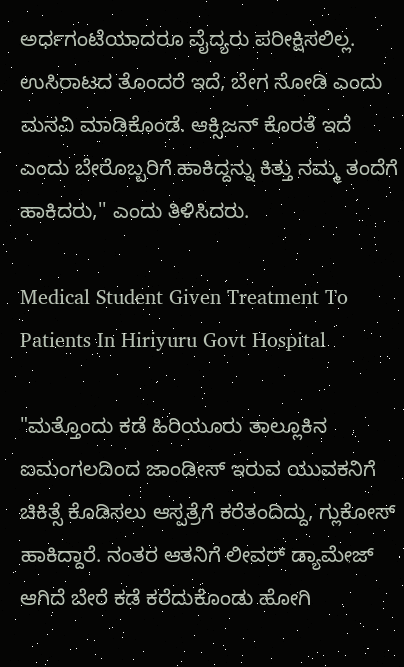ಅರ್ಧಗಂಟೆಯಾದರೂ ವೈದ್ಯರು ಪರೀಕ್ಷಿಸಲಿಲ್ಲ. ಉಸಿರಾಟದ ತೊಂದರೆ ಇದೆ, ಬೇಗ ನೋಡಿ ಎಂದು ಮನವಿ ಮಾಡಿಕೊಂಡೆ. ಆಕ್ಸಿಜನ್ ಕೊರತೆ ಇದೆ ಎಂದು ಬೇರೊಬ್ಬರಿಗೆ ಹಾಕಿದ್ದನ್ನು ಕಿತ್ತು ನಮ್ಮ ತಂದೆಗೆ ಹಾಕಿದರು,'' ಎಂದು ತಿಳಿಸಿದರು.

Medical Student Given Treatment To Patients In Hiriyuru Govt Hospital

"ಮತ್ತೊಂದು ಕಡೆ ಹಿರಿಯೂರು ತಾಲ್ಲೂಕಿನ ಐಮಂಗಲದಿಂದ ಜಾಂಡೀಸ್ ಇರುವ ಯುವಕನಿಗೆ ಚಿಕಿತ್ಸೆ ಕೊಡಿಸಲು ಆಸ್ಪತ್ರೆಗೆ ಕರೆತಂದಿದ್ದು, ಗ್ಲುಕೋಸ್ ಹಾಕಿದ್ದಾರೆ. ನಂತರ ಆತನಿಗೆ ಲೀವರ್ ಡ್ಯಾಮೇಜ್ ಆಗಿದೆ ಬೇರೆ ಕಡೆ ಕರೆದುಕೊಂಡು ಹೋಗಿ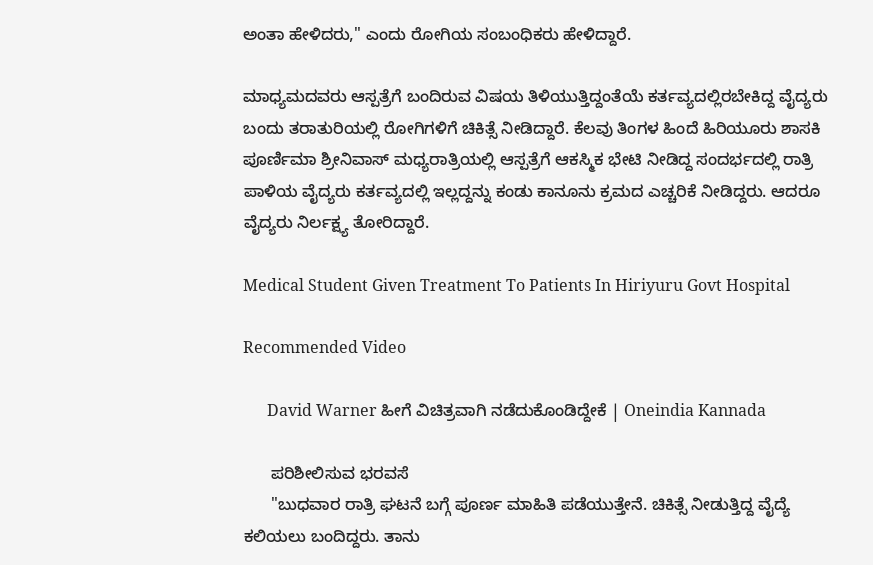ಅಂತಾ ಹೇಳಿದರು," ಎಂದು ರೋಗಿಯ ಸಂಬಂಧಿಕರು ಹೇಳಿದ್ದಾರೆ.

ಮಾಧ್ಯಮದವರು ಆಸ್ಪತ್ರೆಗೆ ಬಂದಿರುವ ವಿಷಯ ತಿಳಿಯುತ್ತಿದ್ದಂತೆಯೆ ಕರ್ತವ್ಯದಲ್ಲಿರಬೇಕಿದ್ದ ವೈದ್ಯರು ಬಂದು ತರಾತುರಿಯಲ್ಲಿ ರೋಗಿಗಳಿಗೆ ಚಿಕಿತ್ಸೆ ನೀಡಿದ್ದಾರೆ. ಕೆಲವು ತಿಂಗಳ ಹಿಂದೆ ಹಿರಿಯೂರು ಶಾಸಕಿ ಪೂರ್ಣಿಮಾ ಶ್ರೀನಿವಾಸ್ ಮಧ್ಯರಾತ್ರಿಯಲ್ಲಿ ಆಸ್ಪತ್ರೆಗೆ ಆಕಸ್ಮಿಕ ಭೇಟಿ ನೀಡಿದ್ದ ಸಂದರ್ಭದಲ್ಲಿ ರಾತ್ರಿ ಪಾಳಿಯ ವೈದ್ಯರು ಕರ್ತವ್ಯದಲ್ಲಿ ಇಲ್ಲದ್ದನ್ನು ಕಂಡು ಕಾನೂನು ಕ್ರಮದ ಎಚ್ಚರಿಕೆ ನೀಡಿದ್ದರು. ಆದರೂ ವೈದ್ಯರು ನಿರ್ಲಕ್ಷ್ಯ ತೋರಿದ್ದಾರೆ.

Medical Student Given Treatment To Patients In Hiriyuru Govt Hospital

Recommended Video

      David Warner ಹೀಗೆ ವಿಚಿತ್ರವಾಗಿ ನಡೆದುಕೊಂಡಿದ್ದೇಕೆ | Oneindia Kannada

      ಪರಿಶೀಲಿಸುವ ಭರವಸೆ
      "ಬುಧವಾರ ರಾತ್ರಿ ಘಟನೆ ಬಗ್ಗೆ ಪೂರ್ಣ ಮಾಹಿತಿ ಪಡೆಯುತ್ತೇನೆ. ಚಿಕಿತ್ಸೆ ನೀಡುತ್ತಿದ್ದ ವೈದ್ಯೆ ಕಲಿಯಲು ಬಂದಿದ್ದರು. ತಾನು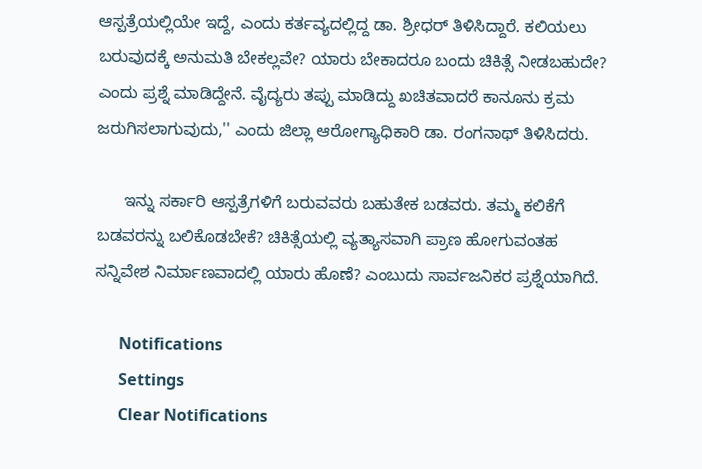ಆಸ್ಪತ್ರೆಯಲ್ಲಿಯೇ ಇದ್ದೆ, ಎಂದು ಕರ್ತವ್ಯದಲ್ಲಿದ್ದ ಡಾ. ಶ್ರೀಧರ್ ತಿಳಿಸಿದ್ದಾರೆ. ಕಲಿಯಲು ಬರುವುದಕ್ಕೆ ಅನುಮತಿ ಬೇಕಲ್ಲವೇ? ಯಾರು ಬೇಕಾದರೂ ಬಂದು ಚಿಕಿತ್ಸೆ ನೀಡಬಹುದೇ? ಎಂದು ಪ್ರಶ್ನೆ ಮಾಡಿದ್ದೇನೆ. ವೈದ್ಯರು ತಪ್ಪು ಮಾಡಿದ್ದು ಖಚಿತವಾದರೆ ಕಾನೂನು ಕ್ರಮ ಜರುಗಿಸಲಾಗುವುದು,'' ಎಂದು ಜಿಲ್ಲಾ ಆರೋಗ್ಯಾಧಿಕಾರಿ ಡಾ. ರಂಗನಾಥ್ ತಿಳಿಸಿದರು.

      ಇನ್ನು ಸರ್ಕಾರಿ ಆಸ್ಪತ್ರೆಗಳಿಗೆ ಬರುವವರು ಬಹುತೇಕ ಬಡವರು. ತಮ್ಮ ಕಲಿಕೆಗೆ ಬಡವರನ್ನು ಬಲಿಕೊಡಬೇಕೆ? ಚಿಕಿತ್ಸೆಯಲ್ಲಿ ವ್ಯತ್ಯಾಸವಾಗಿ ಪ್ರಾಣ ಹೋಗುವಂತಹ ಸನ್ನಿವೇಶ ನಿರ್ಮಾಣವಾದಲ್ಲಿ ಯಾರು ಹೊಣೆ? ಎಂಬುದು ಸಾರ್ವಜನಿಕರ ಪ್ರಶ್ನೆಯಾಗಿದೆ.

      Notifications
      Settings
      Clear Notifications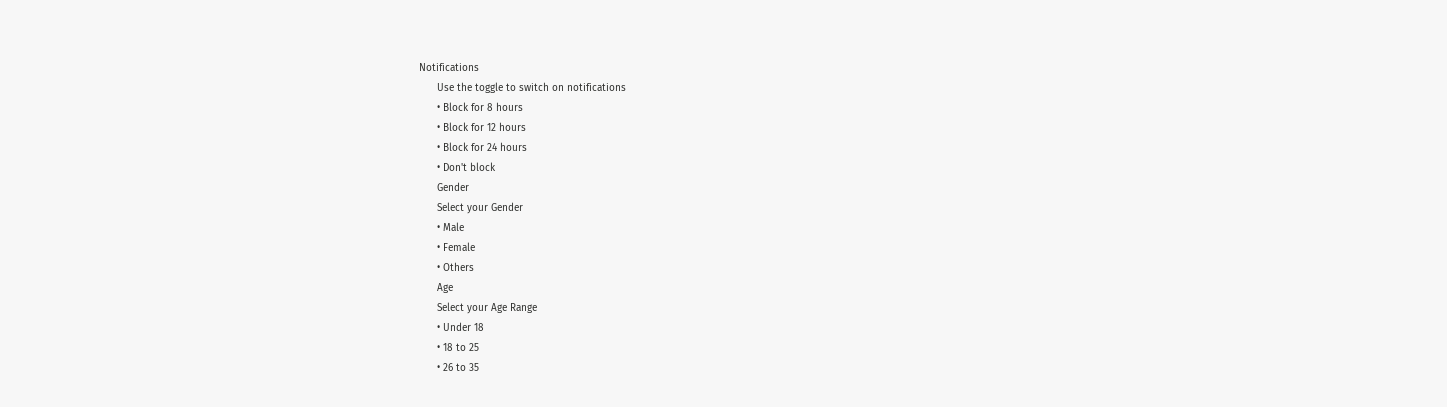Notifications
      Use the toggle to switch on notifications
      • Block for 8 hours
      • Block for 12 hours
      • Block for 24 hours
      • Don't block
      Gender
      Select your Gender
      • Male
      • Female
      • Others
      Age
      Select your Age Range
      • Under 18
      • 18 to 25
      • 26 to 35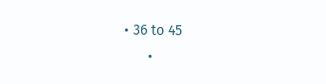• 36 to 45
      •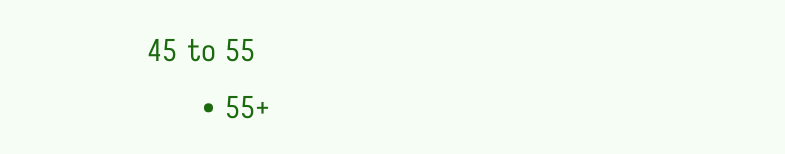45 to 55
      • 55+